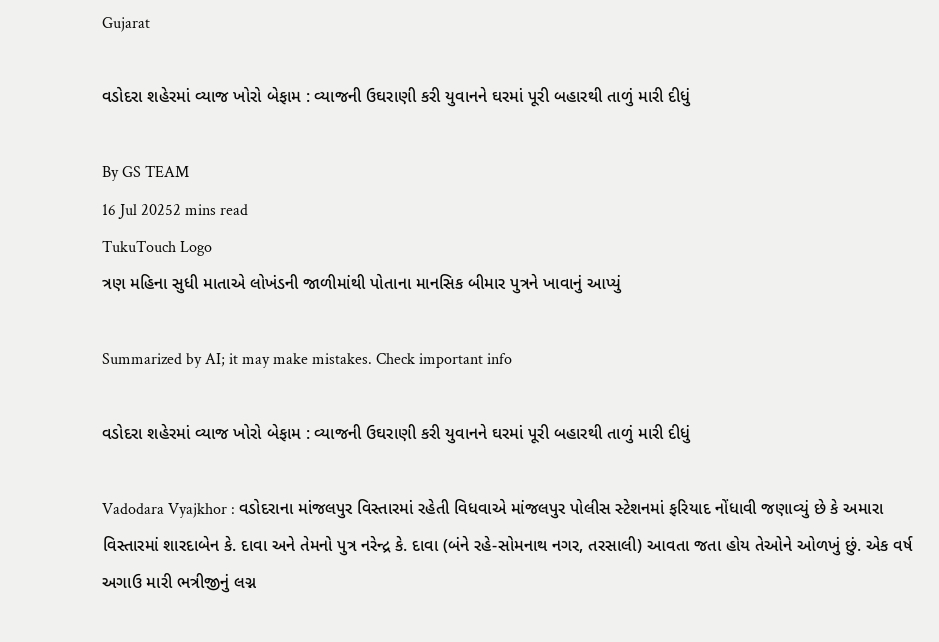Gujarat

વડોદરા શહેરમાં વ્યાજ ખોરો બેફામ : વ્યાજની ઉઘરાણી કરી યુવાનને ઘરમાં પૂરી બહારથી તાળું મારી દીધું

By GS TEAM
16 Jul 20252 mins read
TukuTouch Logo
ત્રણ મહિના સુધી માતાએ લોખંડની જાળીમાંથી પોતાના માનસિક બીમાર પુત્રને ખાવાનું આપ્યું

Summarized by AI; it may make mistakes. Check important info

વડોદરા શહેરમાં વ્યાજ ખોરો બેફામ : વ્યાજની ઉઘરાણી કરી યુવાનને ઘરમાં પૂરી બહારથી તાળું મારી દીધું

Vadodara Vyajkhor : વડોદરાના માંજલપુર વિસ્તારમાં રહેતી વિધવાએ માંજલપુર પોલીસ સ્ટેશનમાં ફરિયાદ નોંધાવી જણાવ્યું છે કે અમારા વિસ્તારમાં શારદાબેન કે. દાવા અને તેમનો પુત્ર નરેન્દ્ર કે. દાવા (બંને રહે-સોમનાથ નગર, તરસાલી) આવતા જતા હોય તેઓને ઓળખું છું. એક વર્ષ અગાઉ મારી ભત્રીજીનું લગ્ન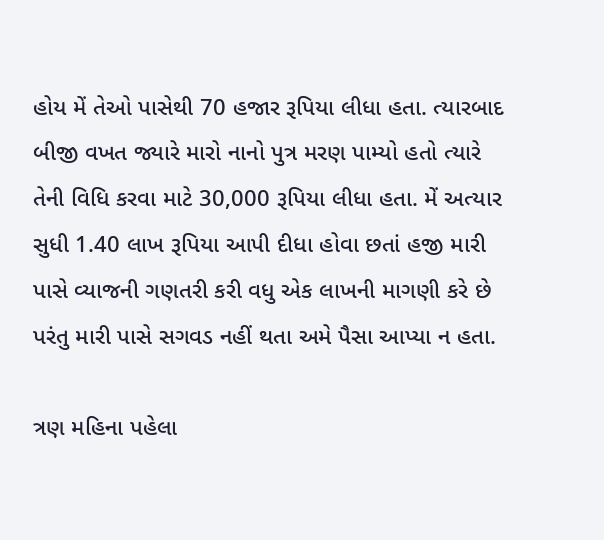હોય મેં તેઓ પાસેથી 70 હજાર રૂપિયા લીધા હતા. ત્યારબાદ બીજી વખત જ્યારે મારો નાનો પુત્ર મરણ પામ્યો હતો ત્યારે તેની વિધિ કરવા માટે 30,000 રૂપિયા લીધા હતા. મેં અત્યાર સુધી 1.40 લાખ રૂપિયા આપી દીધા હોવા છતાં હજી મારી પાસે વ્યાજની ગણતરી કરી વધુ એક લાખની માગણી કરે છે પરંતુ મારી પાસે સગવડ નહીં થતા અમે પૈસા આપ્યા ન હતા.

ત્રણ મહિના પહેલા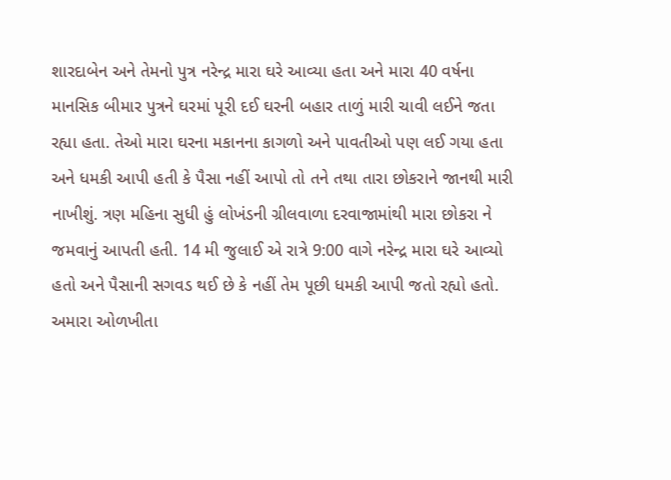શારદાબેન અને તેમનો પુત્ર નરેન્દ્ર મારા ઘરે આવ્યા હતા અને મારા 40 વર્ષના માનસિક બીમાર પુત્રને ઘરમાં પૂરી દઈ ઘરની બહાર તાળું મારી ચાવી લઈને જતા રહ્યા હતા. તેઓ મારા ઘરના મકાનના કાગળો અને પાવતીઓ પણ લઈ ગયા હતા અને ધમકી આપી હતી કે પૈસા નહીં આપો તો તને તથા તારા છોકરાને જાનથી મારી નાખીશું. ત્રણ મહિના સુધી હું લોખંડની ગ્રીલવાળા દરવાજામાંથી મારા છોકરા ને જમવાનું આપતી હતી. 14 મી જુલાઈ એ રાત્રે 9:00 વાગે નરેન્દ્ર મારા ઘરે આવ્યો હતો અને પૈસાની સગવડ થઈ છે કે નહીં તેમ પૂછી ધમકી આપી જતો રહ્યો હતો. અમારા ઓળખીતા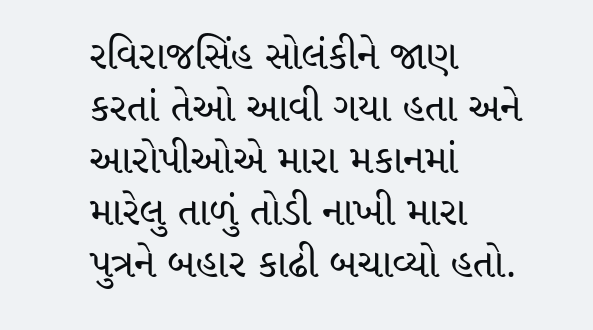રવિરાજસિંહ સોલંકીને જાણ કરતાં તેઓ આવી ગયા હતા અને આરોપીઓએ મારા મકાનમાં મારેલુ તાળું તોડી નાખી મારા પુત્રને બહાર કાઢી બચાવ્યો હતો.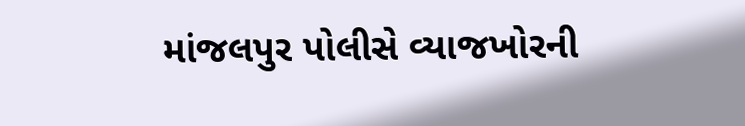માંજલપુર પોલીસે વ્યાજખોરની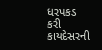ધરપકડ કરી કાયદેસરની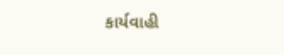કાર્યવાહી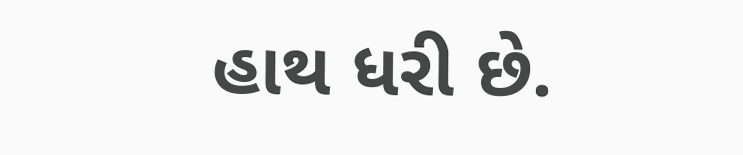હાથ ધરી છે.